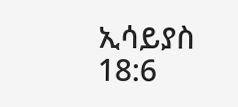ኢሳይያስ 18:6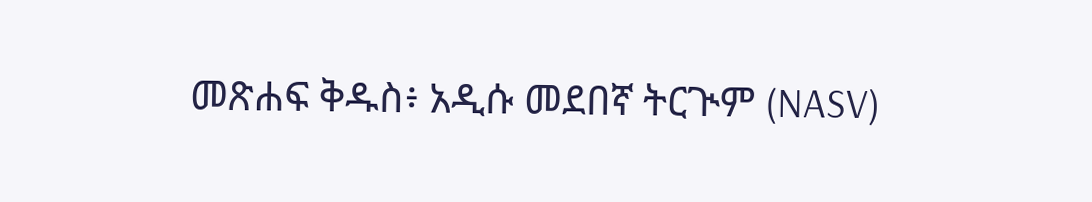መጽሐፍ ቅዱስ፥ አዲሱ መደበኛ ትርጒም (NASV)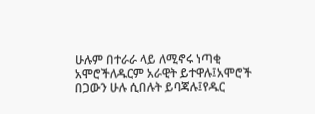ሁሉም በተራራ ላይ ለሚኖሩ ነጣቂ አሞሮችለዱርም አራዊት ይተዋሉ፤አሞሮች በጋውን ሁሉ ሲበሉት ይባጃሉ፤የዱር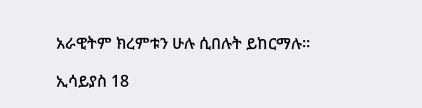አራዊትም ክረምቱን ሁሉ ሲበሉት ይከርማሉ።

ኢሳይያስ 18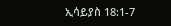ኢሳይያስ 18:1-7